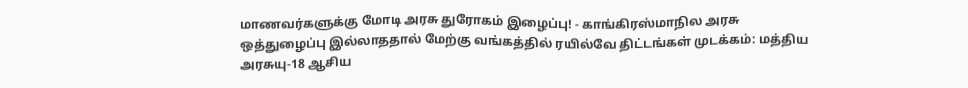மாணவர்களுக்கு மோடி அரசு துரோகம் இழைப்பு! - காங்கிரஸ்மாநில அரசு ஒத்துழைப்பு இல்லாததால் மேற்கு வங்கத்தில் ரயில்வே திட்டங்கள் முடக்கம்: மத்திய அரசுயு-18 ஆசிய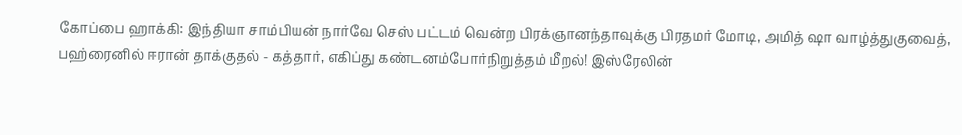கோப்பை ஹாக்கி: இந்தியா சாம்பியன் நார்வே செஸ் பட்டம் வென்ற பிரக்ஞானந்தாவுக்கு பிரதமர் மோடி, அமித் ஷா வாழ்த்துகுவைத், பஹ்ரைனில் ஈரான் தாக்குதல் - கத்தார், எகிப்து கண்டனம்போர்நிறுத்தம் மீறல்! இஸ்ரேலின்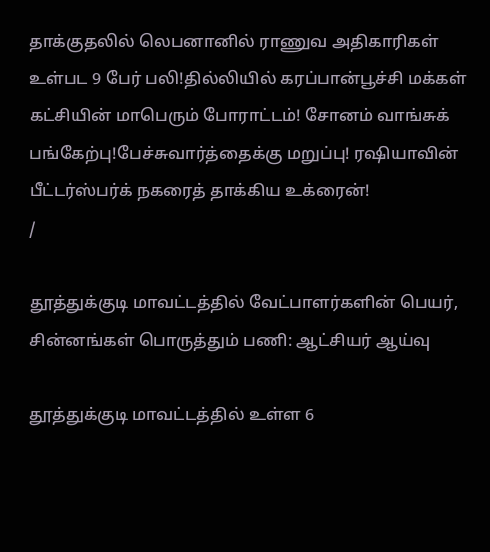தாக்குதலில் லெபனானில் ராணுவ அதிகாரிகள் உள்பட 9 பேர் பலி!தில்லியில் கரப்பான்பூச்சி மக்கள் கட்சியின் மாபெரும் போராட்டம்! சோனம் வாங்சுக் பங்கேற்பு!பேச்சுவார்த்தைக்கு மறுப்பு! ரஷியாவின் பீட்டர்ஸ்பர்க் நகரைத் தாக்கிய உக்ரைன்!
/

தூத்துக்குடி மாவட்டத்தில் வேட்பாளர்களின் பெயர், சின்னங்கள் பொருத்தும் பணி: ஆட்சியர் ஆய்வு

தூத்துக்குடி மாவட்டத்தில் உள்ள 6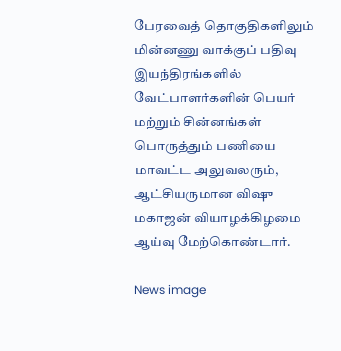பேரவைத் தொகுதிகளிலும் மின்னணு வாக்குப் பதிவு இயந்திரங்களில் வேட்பாளர்களின் பெயர் மற்றும் சின்னங்கள் பொருத்தும் பணியை மாவட்ட அலுவலரும், ஆட்சியருமான விஷு மகாஜன் வியாழக்கிழமை ஆய்வு மேற்கொண்டார்.

News image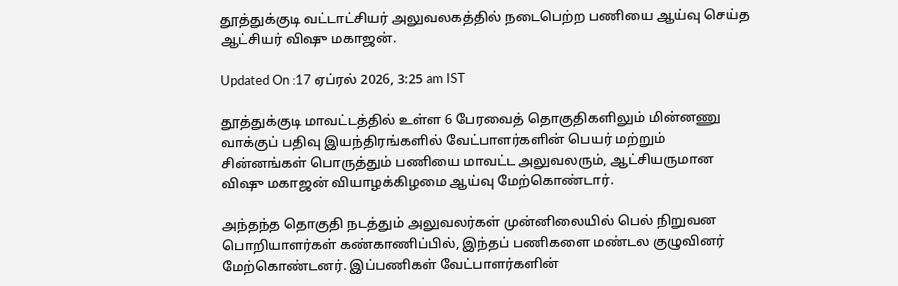தூத்துக்குடி வட்டாட்சியர் அலுவலகத்தில் நடைபெற்ற பணியை ஆய்வு செய்த ஆட்சியர் விஷு மகாஜன்.

Updated On :17 ஏப்ரல் 2026, 3:25 am IST

தூத்துக்குடி மாவட்டத்தில் உள்ள 6 பேரவைத் தொகுதிகளிலும் மின்னணு வாக்குப் பதிவு இயந்திரங்களில் வேட்பாளர்களின் பெயர் மற்றும் சின்னங்கள் பொருத்தும் பணியை மாவட்ட அலுவலரும், ஆட்சியருமான விஷு மகாஜன் வியாழக்கிழமை ஆய்வு மேற்கொண்டார்.

அந்தந்த தொகுதி நடத்தும் அலுவலர்கள் முன்னிலையில் பெல் நிறுவன பொறியாளர்கள் கண்காணிப்பில், இந்தப் பணிகளை மண்டல குழுவினர் மேற்கொண்டனர். இப்பணிகள் வேட்பாளர்களின்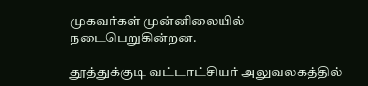முகவர்கள் முன்னிலையில் நடைபெறுகின்றன.

தூத்துக்குடி வட்டாட்சியர் அலுவலகத்தில்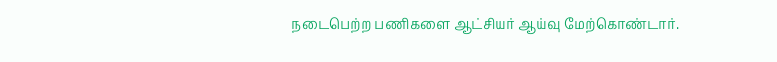நடைபெற்ற பணிகளை ஆட்சியர் ஆய்வு மேற்கொண்டார்.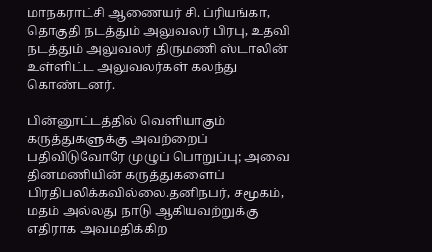மாநகராட்சி ஆணையர் சி. ப்ரியங்கா, தொகுதி நடத்தும் அலுவலர் பிரபு, உதவி நடத்தும் அலுவலர் திருமணி ஸ்டாலின் உள்ளிட்ட அலுவலர்கள் கலந்து கொண்டனர்.

பின்னூட்டத்தில் வெளியாகும் கருத்துகளுக்கு அவற்றைப் பதிவிடுவோரே முழுப் பொறுப்பு; அவை தினமணியின் கருத்துகளைப் பிரதிபலிக்கவில்லை.தனிநபர், சமூகம், மதம் அல்லது நாடு ஆகியவற்றுக்கு எதிராக அவமதிக்கிற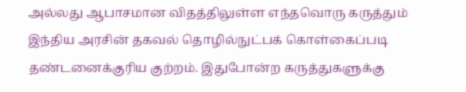அல்லது ஆபாசமான விதத்திலுள்ள எந்தவொரு கருத்தும் இந்திய அரசின் தகவல் தொழில்நுட்பக் கொள்கைப்படி தண்டனைக்குரிய குற்றம். இதுபோன்ற கருத்துகளுக்கு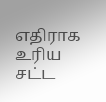எதிராக உரிய சட்ட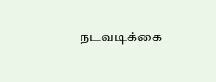நடவடிக்கை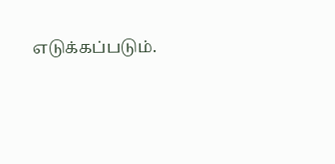எடுக்கப்படும்.